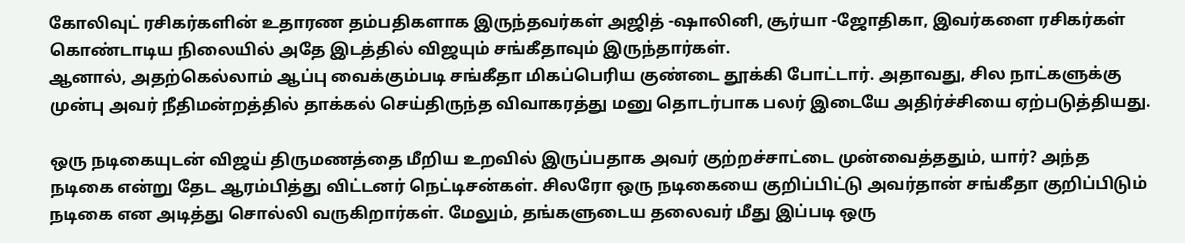கோலிவுட் ரசிகர்களின் உதாரண தம்பதிகளாக இருந்தவர்கள் அஜித் -ஷாலினி, சூர்யா -ஜோதிகா, இவர்களை ரசிகர்கள் கொண்டாடிய நிலையில் அதே இடத்தில் விஜயும் சங்கீதாவும் இருந்தார்கள்.
ஆனால், அதற்கெல்லாம் ஆப்பு வைக்கும்படி சங்கீதா மிகப்பெரிய குண்டை தூக்கி போட்டார். அதாவது, சில நாட்களுக்கு முன்பு அவர் நீதிமன்றத்தில் தாக்கல் செய்திருந்த விவாகரத்து மனு தொடர்பாக பலர் இடையே அதிர்ச்சியை ஏற்படுத்தியது.

ஒரு நடிகையுடன் விஜய் திருமணத்தை மீறிய உறவில் இருப்பதாக அவர் குற்றச்சாட்டை முன்வைத்ததும், யார்? அந்த நடிகை என்று தேட ஆரம்பித்து விட்டனர் நெட்டிசன்கள். சிலரோ ஒரு நடிகையை குறிப்பிட்டு அவர்தான் சங்கீதா குறிப்பிடும் நடிகை என அடித்து சொல்லி வருகிறார்கள். மேலும், தங்களுடைய தலைவர் மீது இப்படி ஒரு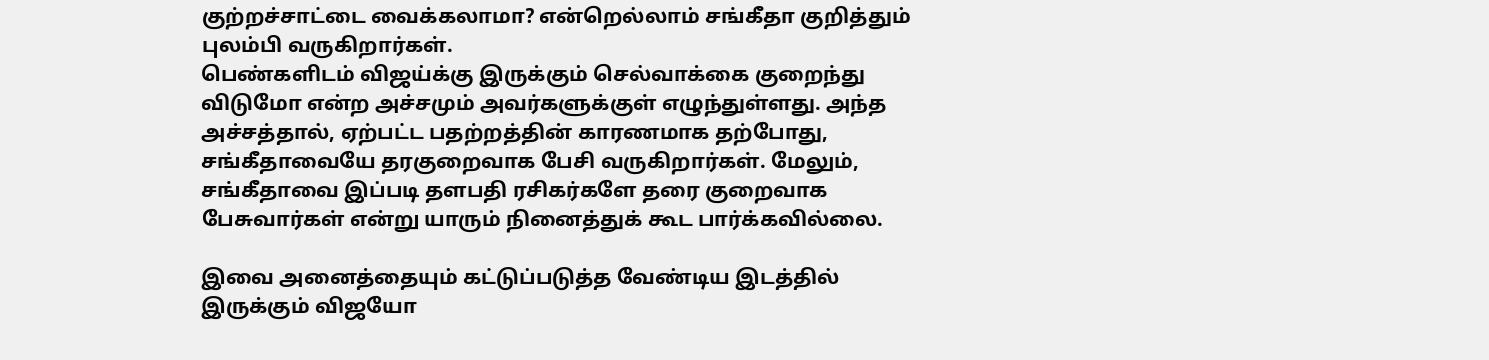குற்றச்சாட்டை வைக்கலாமா? என்றெல்லாம் சங்கீதா குறித்தும் புலம்பி வருகிறார்கள்.
பெண்களிடம் விஜய்க்கு இருக்கும் செல்வாக்கை குறைந்து விடுமோ என்ற அச்சமும் அவர்களுக்குள் எழுந்துள்ளது. அந்த அச்சத்தால், ஏற்பட்ட பதற்றத்தின் காரணமாக தற்போது, சங்கீதாவையே தரகுறைவாக பேசி வருகிறார்கள். மேலும், சங்கீதாவை இப்படி தளபதி ரசிகர்களே தரை குறைவாக பேசுவார்கள் என்று யாரும் நினைத்துக் கூட பார்க்கவில்லை.

இவை அனைத்தையும் கட்டுப்படுத்த வேண்டிய இடத்தில் இருக்கும் விஜயோ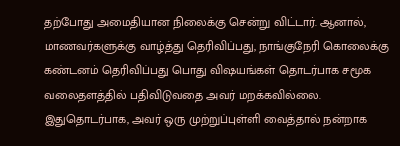தற்போது அமைதியான நிலைக்கு சென்று விட்டார். ஆனால், மாணவர்களுக்கு வாழ்த்து தெரிவிப்பது, நாங்குநேரி கொலைக்கு கண்டனம் தெரிவிப்பது பொது விஷயங்கள் தொடர்பாக சமூக வலைதளத்தில் பதிவிடுவதை அவர் மறக்கவில்லை.
இதுதொடர்பாக, அவர் ஒரு முற்றுப்புள்ளி வைத்தால் நன்றாக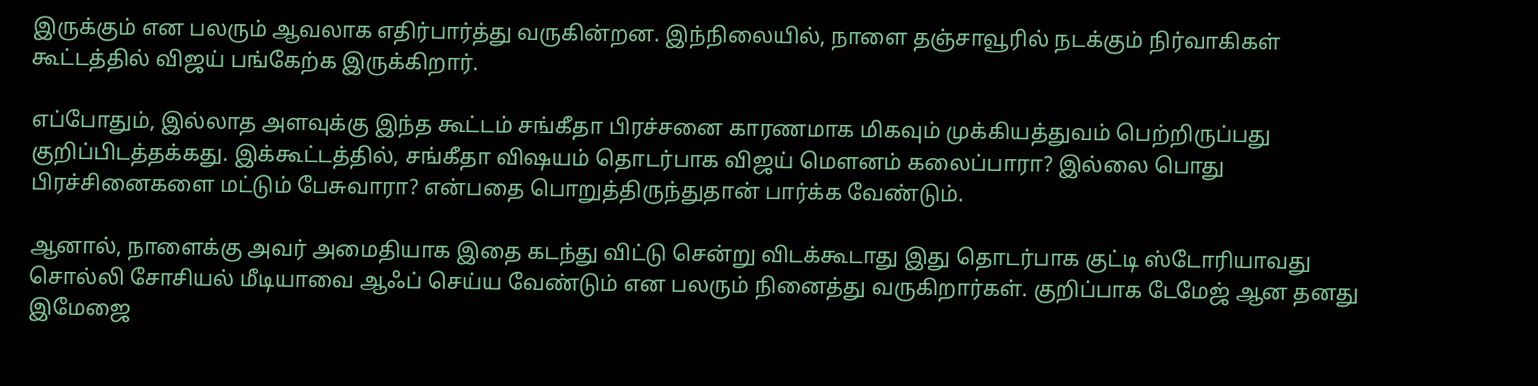இருக்கும் என பலரும் ஆவலாக எதிர்பார்த்து வருகின்றன. இந்நிலையில், நாளை தஞ்சாவூரில் நடக்கும் நிர்வாகிகள் கூட்டத்தில் விஜய் பங்கேற்க இருக்கிறார்.

எப்போதும், இல்லாத அளவுக்கு இந்த கூட்டம் சங்கீதா பிரச்சனை காரணமாக மிகவும் முக்கியத்துவம் பெற்றிருப்பது குறிப்பிடத்தக்கது. இக்கூட்டத்தில், சங்கீதா விஷயம் தொடர்பாக விஜய் மௌனம் கலைப்பாரா? இல்லை பொது பிரச்சினைகளை மட்டும் பேசுவாரா? என்பதை பொறுத்திருந்துதான் பார்க்க வேண்டும்.

ஆனால், நாளைக்கு அவர் அமைதியாக இதை கடந்து விட்டு சென்று விடக்கூடாது இது தொடர்பாக குட்டி ஸ்டோரியாவது சொல்லி சோசியல் மீடியாவை ஆஃப் செய்ய வேண்டும் என பலரும் நினைத்து வருகிறார்கள். குறிப்பாக டேமேஜ் ஆன தனது இமேஜை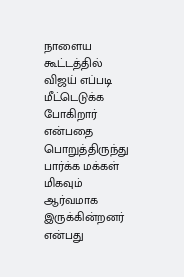நாளைய கூட்டத்தில் விஜய் எப்படி மீட்டெடுக்க போகிறார் என்பதை பொறுத்திருந்து பார்க்க மக்கள் மிகவும் ஆர்வமாக இருக்கின்றனர் என்பது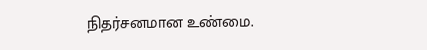நிதர்சனமான உண்மை.